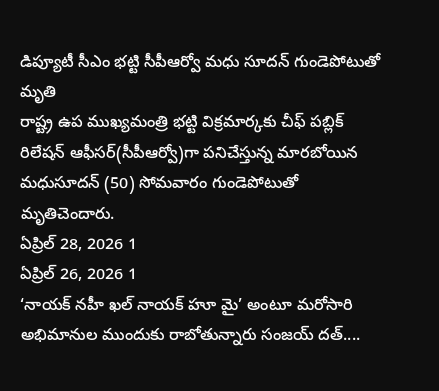డిప్యూటీ సీఎం భట్టి సీపీఆర్వో మధు సూదన్ గుండెపోటుతో మృతి
రాష్ట్ర ఉప ముఖ్యమంత్రి భట్టి విక్రమార్కకు చీఫ్ పబ్లిక్ రిలేషన్ ఆఫీసర్(సీపీఆర్వో)గా పనిచేస్తున్న మారబోయిన మధుసూదన్ (50) సోమవారం గుండెపోటుతో మృతిచెందారు.
ఏప్రిల్ 28, 2026 1
ఏప్రిల్ 26, 2026 1
‘నాయక్ నహీ ఖల్ నాయక్ హూ మై’ అంటూ మరోసారి అభిమానుల ముందుకు రాబోతున్నారు సంజయ్ దత్....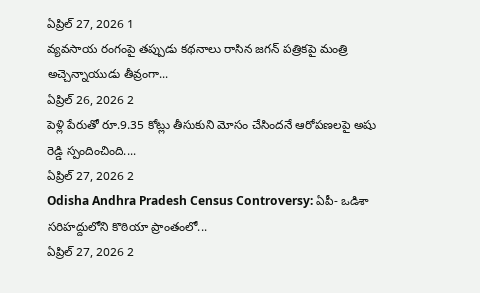ఏప్రిల్ 27, 2026 1
వ్యవసాయ రంగంపై తప్పుడు కథనాలు రాసిన జగన్ పత్రికపై మంత్రి అచ్చెన్నాయుడు తీవ్రంగా...
ఏప్రిల్ 26, 2026 2
పెళ్లి పేరుతో రూ.9.35 కోట్లు తీసుకుని మోసం చేసిందనే ఆరోపణలపై అషు రెడ్డి స్పందించింది....
ఏప్రిల్ 27, 2026 2
Odisha Andhra Pradesh Census Controversy: ఏపీ- ఒడిశా సరిహద్దులోని కొఠియా ప్రాంతంలో...
ఏప్రిల్ 27, 2026 2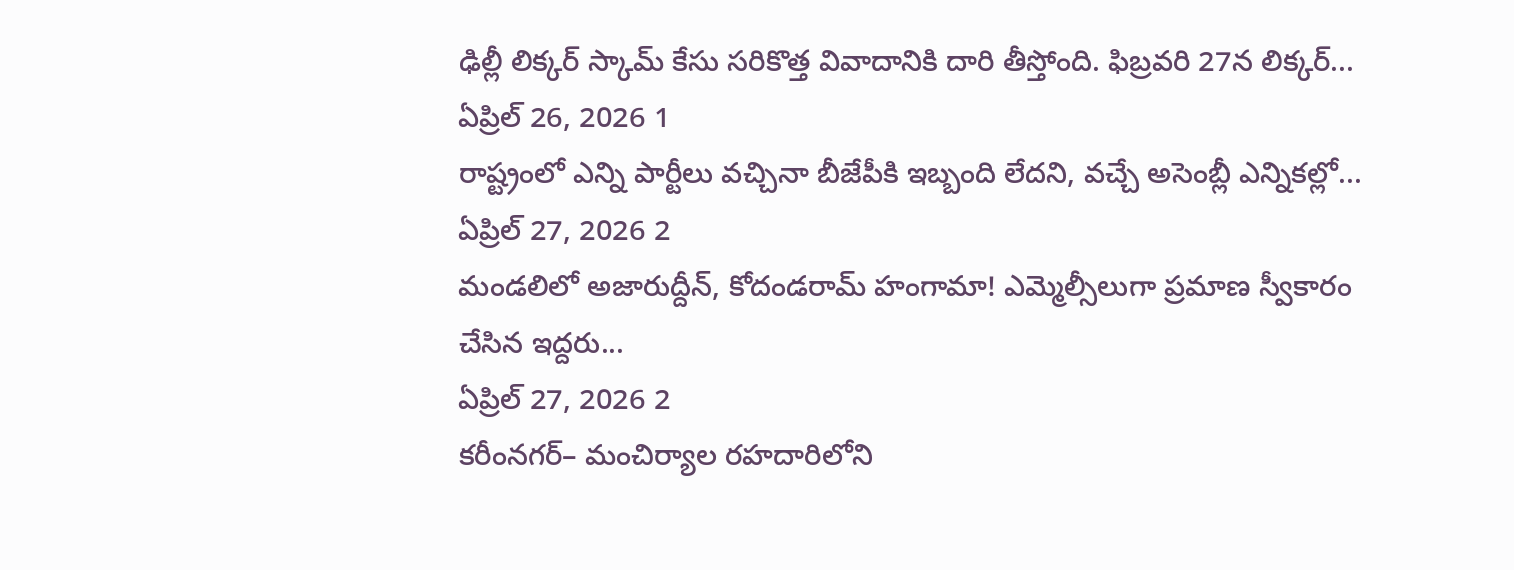ఢిల్లీ లిక్కర్ స్కామ్ కేసు సరికొత్త వివాదానికి దారి తీస్తోంది. ఫిబ్రవరి 27న లిక్కర్...
ఏప్రిల్ 26, 2026 1
రాష్ట్రంలో ఎన్ని పార్టీలు వచ్చినా బీజేపీకి ఇబ్బంది లేదని, వచ్చే అసెంబ్లీ ఎన్నికల్లో...
ఏప్రిల్ 27, 2026 2
మండలిలో అజారుద్దీన్, కోదండరామ్ హంగామా! ఎమ్మెల్సీలుగా ప్రమాణ స్వీకారం చేసిన ఇద్దరు...
ఏప్రిల్ 27, 2026 2
కరీంనగర్– మంచిర్యాల రహదారిలోని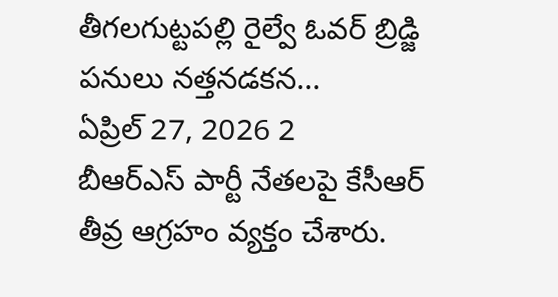తీగలగుట్టపల్లి రైల్వే ఓవర్ బ్రిడ్జి పనులు నత్తనడకన...
ఏప్రిల్ 27, 2026 2
బీఆర్ఎస్ పార్టీ నేతలపై కేసీఆర్ తీవ్ర ఆగ్రహం వ్యక్తం చేశారు.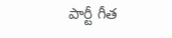పార్టీ గీత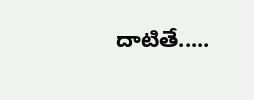దాటితే.....